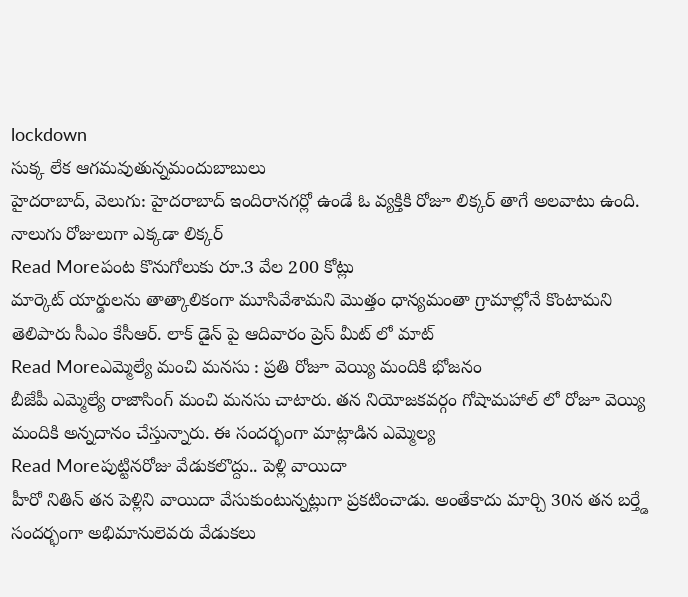lockdown
సుక్క లేక ఆగమవుతున్నమందుబాబులు
హైదరాబాద్, వెలుగు: హైదరాబాద్ ఇందిరానగర్లో ఉండే ఓ వ్యక్తికి రోజూ లిక్కర్ తాగే అలవాటు ఉంది. నాలుగు రోజులుగా ఎక్కడా లిక్కర్
Read Moreపంట కొనుగోలుకు రూ.3 వేల 200 కోట్లు
మార్కెట్ యార్డులను తాత్కాలికంగా మూసివేశామని మొత్తం ధాన్యమంతా గ్రామాల్లోనే కొంటామని తెలిపారు సీఎం కేసీఆర్. లాక్ డైన్ పై ఆదివారం ప్రెస్ మీట్ లో మాట్
Read Moreఎమ్మెల్యే మంచి మనసు : ప్రతి రోజూ వెయ్యి మందికి భోజనం
బీజేపీ ఎమ్మెల్యే రాజాసింగ్ మంచి మనసు చాటారు. తన నియోజకవర్గం గోషామహాల్ లో రోజూ వెయ్యి మందికి అన్నదానం చేస్తున్నారు. ఈ సందర్భంగా మాట్లాడిన ఎమ్మెల్య
Read Moreపుట్టినరోజు వేడుకలొద్దు.. పెళ్లి వాయిదా
హీరో నితిన్ తన పెళ్లిని వాయిదా వేసుకుంటున్నట్లుగా ప్రకటించాడు. అంతేకాదు మార్చి 30న తన బర్త్డే సందర్భంగా అభిమానులెవరు వేడుకలు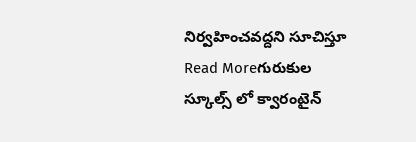నిర్వహించవద్దని సూచిస్తూ
Read Moreగురుకుల స్కూల్స్ లో క్వారంటైన్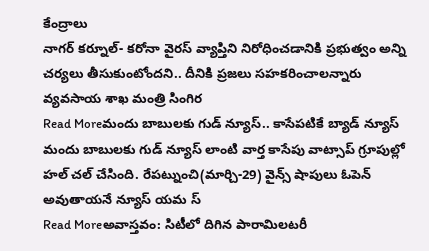కేంద్రాలు
నాగర్ కర్నూల్- కరోనా వైరస్ వ్యాప్తిని నిరోధించడానికి ప్రభుత్వం అన్ని చర్యలు తీసుకుంటోందని.. దీనికి ప్రజలు సహకరించాలన్నారు వ్యవసాయ శాఖ మంత్రి సింగిర
Read Moreమందు బాబులకు గుడ్ న్యూస్.. కాసేపటికే బ్యాడ్ న్యూస్
మందు బాబులకు గుడ్ న్యూస్ లాంటి వార్త కాసేపు వాట్సాప్ గ్రూపుల్లో హల్ చల్ చేసింది. రేపట్నుంచి(మార్చి-29) వైన్స్ షాపులు ఓపెన్ అవుతాయనే న్యూస్ యమ స్
Read Moreఅవాస్తవం: సిటీలో దిగిన పారామిలటరీ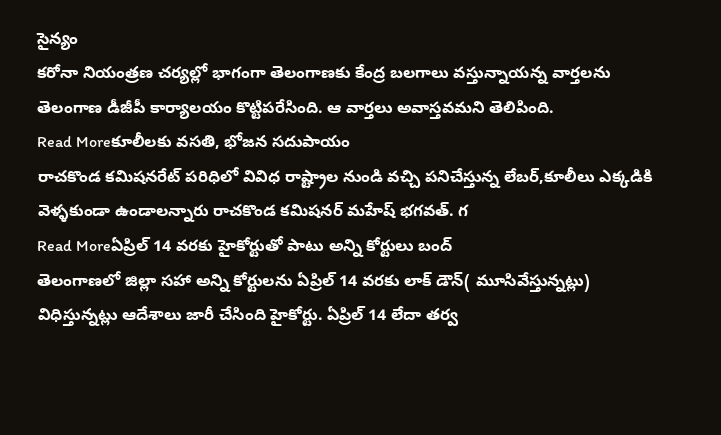సైన్యం
కరోనా నియంత్రణ చర్యల్లో భాగంగా తెలంగాణకు కేంద్ర బలగాలు వస్తున్నాయన్న వార్తలను తెలంగాణ డీజీపీ కార్యాలయం కొట్టిపరేసింది. ఆ వార్తలు అవాస్తవమని తెలిపింది.
Read Moreకూలీలకు వసతి, భోజన సదుపాయం
రాచకొండ కమిషనరేట్ పరిధిలో వివిధ రాష్ట్రాల నుండి వచ్చి పనిచేస్తున్న లేబర్,కూలీలు ఎక్కడికి వెళ్ళకుండా ఉండాలన్నారు రాచకొండ కమిషనర్ మహేష్ భగవత్. గ
Read Moreఏప్రిల్ 14 వరకు హైకోర్టుతో పాటు అన్ని కోర్టులు బంద్
తెలంగాణలో జిల్లా సహా అన్ని కోర్టులను ఏప్రిల్ 14 వరకు లాక్ డౌన్( మూసివేస్తున్నట్లు) విధిస్తున్నట్లు ఆదేశాలు జారీ చేసింది హైకోర్టు. ఏప్రిల్ 14 లేదా తర్వ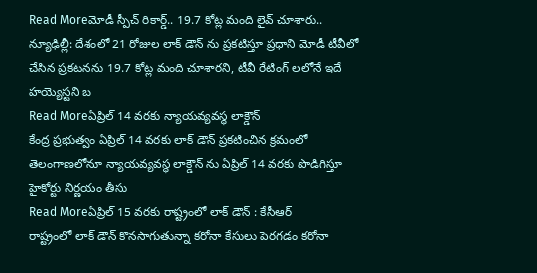Read Moreమోడీ స్పీచ్ రికార్డ్.. 19.7 కోట్ల మంది లైవ్ చూశారు..
న్యూఢిల్లీ: దేశంలో 21 రోజుల లాక్ డౌన్ ను ప్రకటిస్తూ ప్రధాని మోడీ టీవీలో చేసిన ప్రకటనను 19.7 కోట్ల మంది చూశారని, టీవీ రేటింగ్ లలోనే ఇదే హయ్యెస్టని బ
Read Moreఏప్రిల్ 14 వరకు న్యాయవ్యవస్థ లాక్డౌన్
కేంద్ర ప్రభుత్వం ఏప్రిల్ 14 వరకు లాక్ డౌన్ ప్రకటించిన క్రమంలో తెలంగాణలోనూ న్యాయవ్యవస్థ లాక్డౌన్ ను ఏప్రిల్ 14 వరకు పొడిగిస్తూ హైకోర్టు నిర్ణయం తీసు
Read Moreఏప్రిల్ 15 వరకు రాష్ట్రంలో లాక్ డౌన్ : కేసీఆర్
రాష్ట్రంలో లాక్ డౌన్ కొనసాగుతున్నా కరోనా కేసులు పెరగడం కరోనా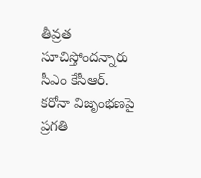తీవ్రత సూచిస్తోందన్నారు సీఎం కేసీఆర్. కరోనా విజృంభణపై ప్రగతి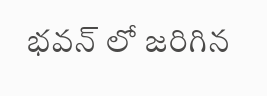భవన్ లో జరిగిన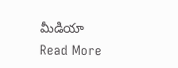మీడియా
Read More